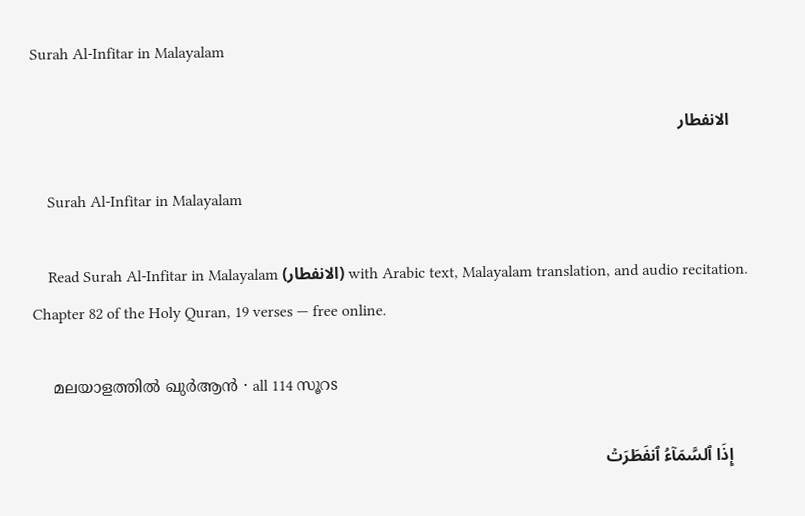Surah Al-Infitar in Malayalam

    الانفطار

    Surah Al-Infitar in Malayalam

    Read Surah Al-Infitar in Malayalam (الانفطار) with Arabic text, Malayalam translation, and audio recitation. Chapter 82 of the Holy Quran, 19 verses — free online.

    മലയാളത്തിൽ ഖുർആൻ · all 114 സൂറs

    إِذَا ٱلسَّمَآءُ ٱنفَطَرَتۡ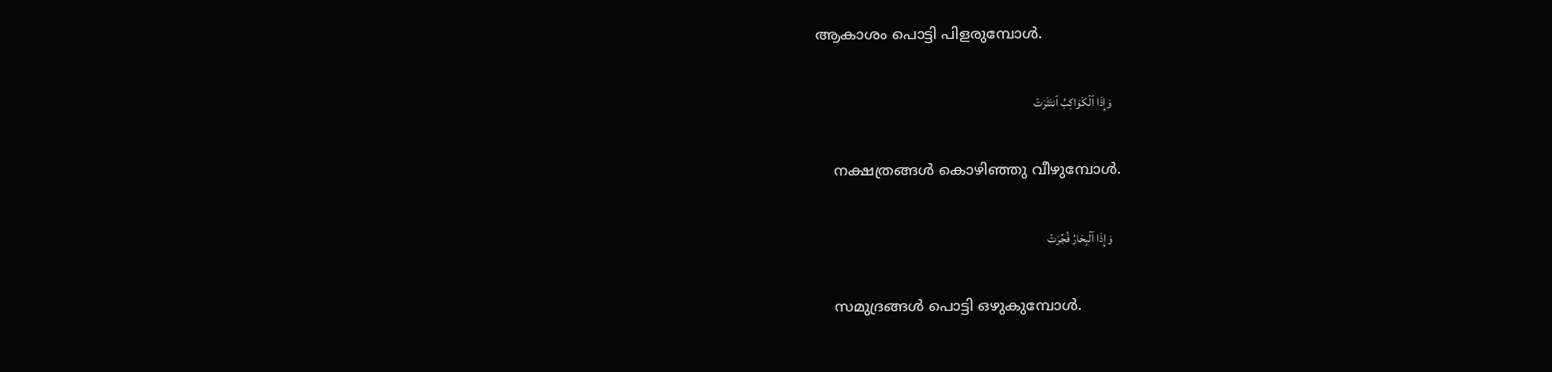ആകാശം പൊട്ടി പിളരുമ്പോള്‍.

    وَإِذَا ٱلۡكَوَاكِبُ ٱنتَثَرَتۡ

    നക്ഷത്രങ്ങള്‍ കൊഴിഞ്ഞു വീഴുമ്പോള്‍.

    وَإِذَا ٱلۡبِحَارُ فُجِّرَتۡ

    സമുദ്രങ്ങള്‍ പൊട്ടി ഒഴുകുമ്പോള്‍.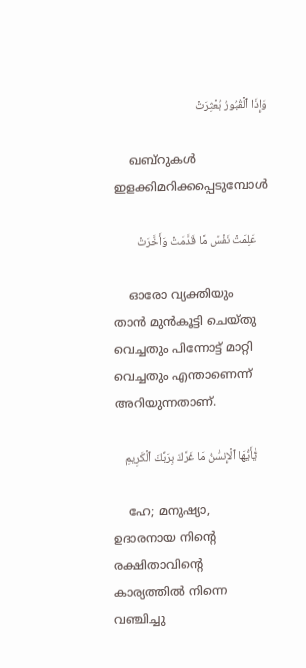وَإِذَا ٱلۡقُبُورُ بُعۡثِرَتۡ

    ഖബ്‌റുകള്‍ ഇളക്കിമറിക്കപ്പെടുമ്പോള്‍

    عَلِمَتۡ نَفۡسٞ مَّا قَدَّمَتۡ وَأَخَّرَتۡ

    ഓരോ വ്യക്തിയും താന്‍ മുന്‍കൂട്ടി ചെയ്തു വെച്ചതും പിന്നോട്ട് മാറ്റി വെച്ചതും എന്താണെന്ന് അറിയുന്നതാണ്‌.

    يَٰٓأَيُّهَا ٱلۡإِنسَٰنُ مَا غَرَّكَ بِرَبِّكَ ٱلۡكَرِيمِ

    ഹേ; മനുഷ്യാ, ഉദാരനായ നിന്‍റെ രക്ഷിതാവിന്‍റെ കാര്യത്തില്‍ നിന്നെ വഞ്ചിച്ചു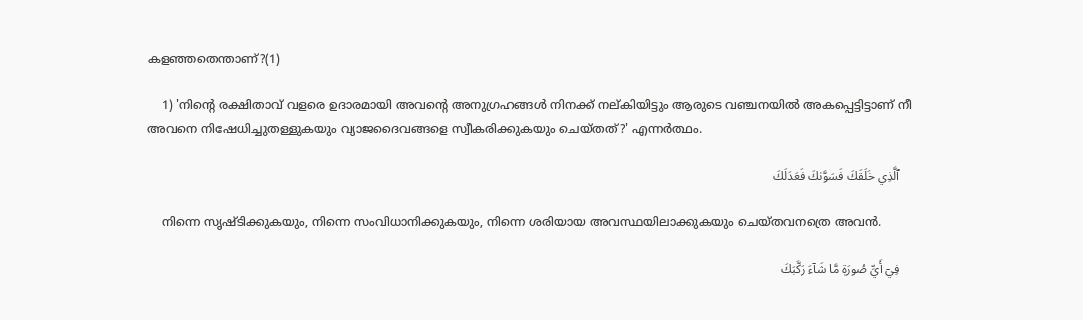കളഞ്ഞതെന്താണ്‌?(1)

    1) 'നിന്റെ രക്ഷിതാവ് വളരെ ഉദാരമായി അവന്റെ അനുഗ്രഹങ്ങള്‍ നിനക്ക് നല്കിയിട്ടും ആരുടെ വഞ്ചനയില്‍ അകപ്പെട്ടിട്ടാണ് നീ അവനെ നിഷേധിച്ചുതള്ളുകയും വ്യാജദൈവങ്ങളെ സ്വീകരിക്കുകയും ചെയ്തത്?' എന്നര്‍ത്ഥം.

    ٱلَّذِي خَلَقَكَ فَسَوَّىٰكَ فَعَدَلَكَ

    നിന്നെ സൃഷ്ടിക്കുകയും, നിന്നെ സംവിധാനിക്കുകയും, നിന്നെ ശരിയായ അവസ്ഥയിലാക്കുകയും ചെയ്തവനത്രെ അവന്‍.

    فِيٓ أَيِّ صُورَةٖ مَّا شَآءَ رَكَّبَكَ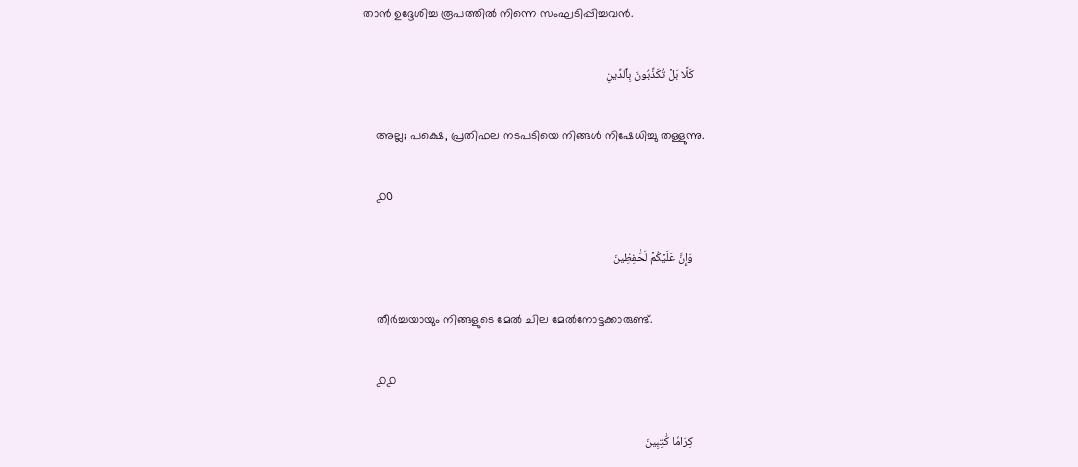താന്‍ ഉദ്ദേശിച്ച രൂപത്തില്‍ നിന്നെ സംഘടിപ്പിച്ചവന്‍.

    كَلَّا بَلۡ تُكَذِّبُونَ بِٱلدِّينِ

    അല്ല; പക്ഷെ, പ്രതിഫല നടപടിയെ നിങ്ങള്‍ നിഷേധിച്ചു തള്ളുന്നു.

    ൧൦

    وَإِنَّ عَلَيۡكُمۡ لَحَٰفِظِينَ

    തീര്‍ച്ചയായും നിങ്ങളുടെ മേല്‍ ചില മേല്‍നോട്ടക്കാരുണ്ട്‌.

    ൧൧

    كِرَامٗا كَٰتِبِينَ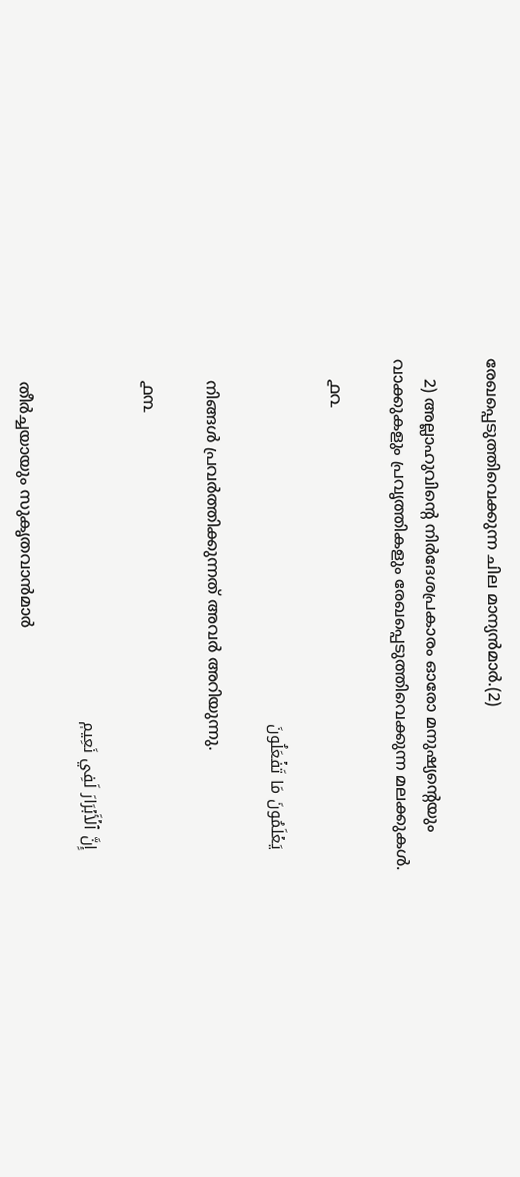രേഖപ്പെടുത്തിവെക്കുന്ന ചില മാന്യന്‍മാര്‍.(2)

    2) അല്ലാഹുവിന്റെ നിര്‍ദേശപ്രകാരം ഓരോ മനുഷ്യന്റെയും വാക്കുകളും പ്രവൃത്തികളും രേഖപ്പെടുത്തിവെക്കുന്ന മലക്കുകള്‍.

    ൧൨

    يَعۡلَمُونَ مَا تَفۡعَلُونَ

    നിങ്ങള്‍ പ്രവര്‍ത്തിക്കുന്നത് അവര്‍ അറിയുന്നു.

    ൧൩

    إِنَّ ٱلۡأَبۡرَارَ لَفِي نَعِيمٖ

    തീര്‍ച്ചയായും സുകൃതവാന്‍മാര്‍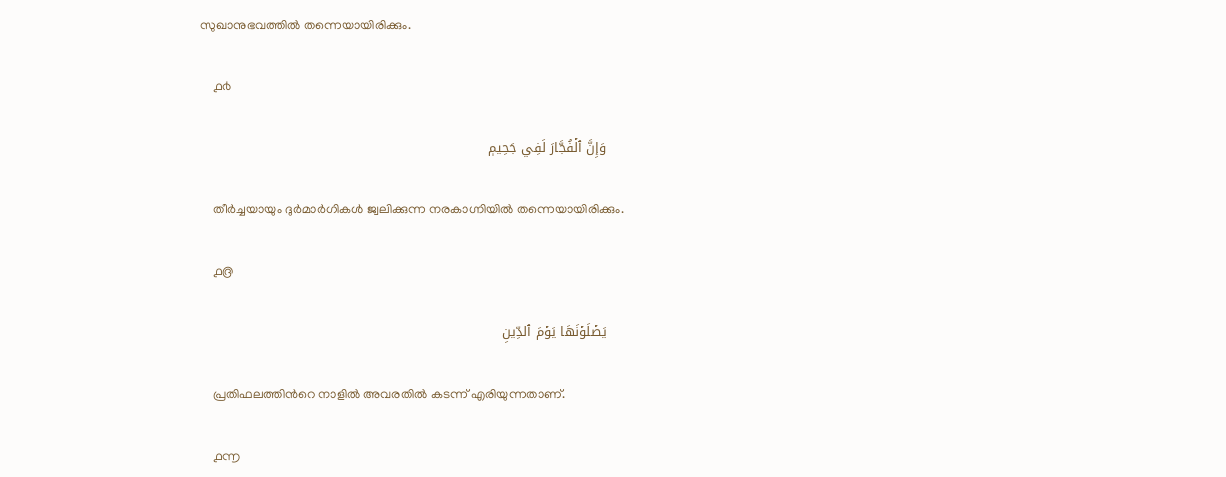സുഖാനുഭവത്തില്‍ തന്നെയായിരിക്കും.

    ൧൪

    وَإِنَّ ٱلۡفُجَّارَ لَفِي جَحِيمٖ

    തീര്‍ച്ചയായും ദുര്‍മാര്‍ഗികള്‍ ജ്വലിക്കുന്ന നരകാഗ്നിയില്‍ തന്നെയായിരിക്കും.

    ൧൫

    يَصۡلَوۡنَهَا يَوۡمَ ٱلدِّينِ

    പ്രതിഫലത്തിന്‍റെ നാളില്‍ അവരതില്‍ കടന്ന് എരിയുന്നതാണ്‌.

    ൧൬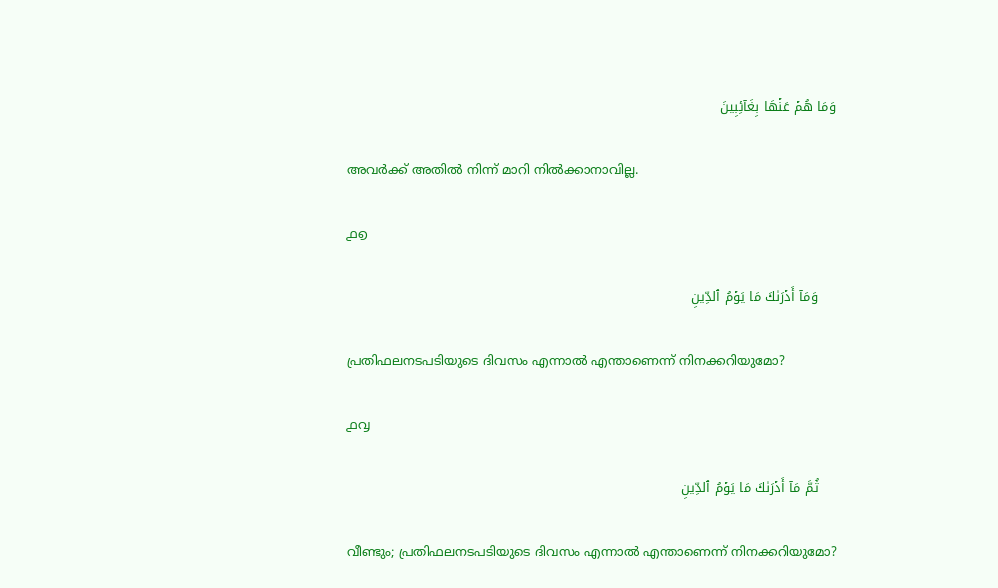وَمَا هُمۡ عَنۡهَا بِغَآئِبِينَ

    അവര്‍ക്ക് അതില്‍ നിന്ന് മാറി നില്‍ക്കാനാവില്ല.

    ൧൭

    وَمَآ أَدۡرَىٰكَ مَا يَوۡمُ ٱلدِّينِ

    പ്രതിഫലനടപടിയുടെ ദിവസം എന്നാല്‍ എന്താണെന്ന് നിനക്കറിയുമോ?

    ൧൮

    ثُمَّ مَآ أَدۡرَىٰكَ مَا يَوۡمُ ٱلدِّينِ

    വീണ്ടും; പ്രതിഫലനടപടിയുടെ ദിവസം എന്നാല്‍ എന്താണെന്ന് നിനക്കറിയുമോ?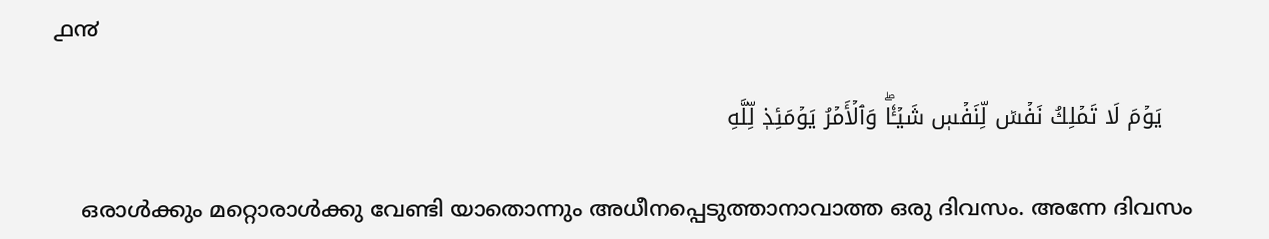൧൯

    يَوۡمَ لَا تَمۡلِكُ نَفۡسٞ لِّنَفۡسٖ شَيۡـٔٗاۖ وَٱلۡأَمۡرُ يَوۡمَئِذٖ لِّلَّهِ

    ഒരാള്‍ക്കും മറ്റൊരാള്‍ക്കു വേണ്ടി യാതൊന്നും അധീനപ്പെടുത്താനാവാത്ത ഒരു ദിവസം. അന്നേ ദിവസം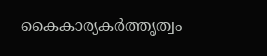കൈകാര്യകര്‍ത്തൃത്വം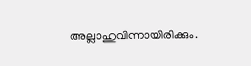അല്ലാഹുവിന്നായിരിക്കും.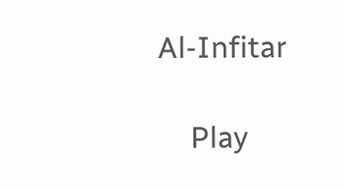Al-Infitar

    Play